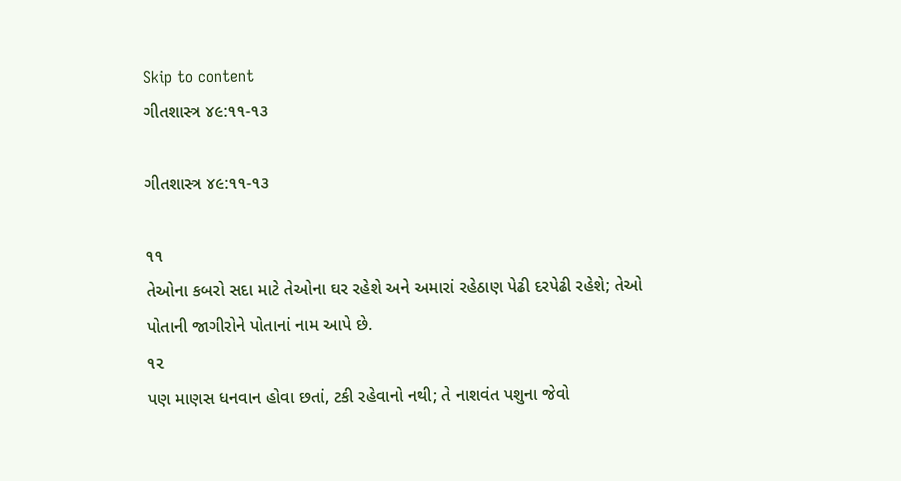Skip to content
ગીતશાસ્ત્ર ૪૯:૧૧-૧૩

ગીતશાસ્ત્ર ૪૯:૧૧-૧૩

૧૧
તેઓના કબરો સદા માટે તેઓના ઘર રહેશે અને અમારાં રહેઠાણ પેઢી દરપેઢી રહેશે; તેઓ પોતાની જાગીરોને પોતાનાં નામ આપે છે.
૧૨
પણ માણસ ધનવાન હોવા છતાં, ટકી રહેવાનો નથી; તે નાશવંત પશુના જેવો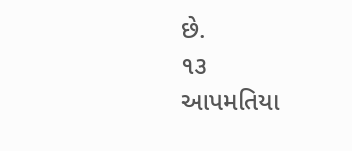છે.
૧૩
આપમતિયા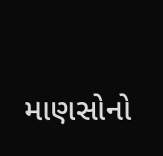માણસોનો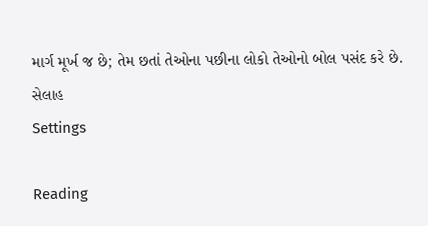માર્ગ મૂર્ખ જ છે; તેમ છતાં તેઓના પછીના લોકો તેઓનો બોલ પસંદ કરે છે. સેલાહ
Settings

Reading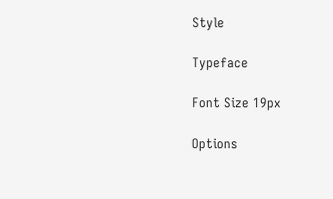Style

Typeface

Font Size 19px

Options